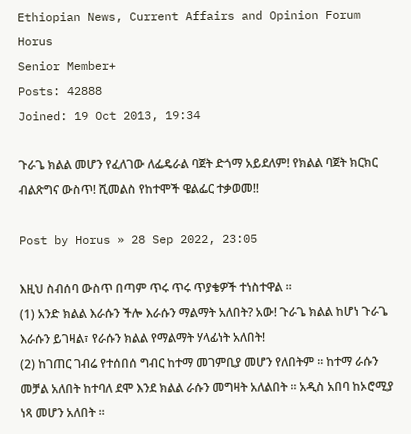Ethiopian News, Current Affairs and Opinion Forum
Horus
Senior Member+
Posts: 42888
Joined: 19 Oct 2013, 19:34

ጉራጌ ክልል መሆን የፈለገው ለፌዴራል ባጀት ድጎማ አይደለም! የክልል ባጀት ክርክር ብልጽግና ውስጥ! ሺመልስ የከተሞች ዌልፌር ተቃወመ!!

Post by Horus » 28 Sep 2022, 23:05

እዚህ ስብሰባ ውስጥ በጣም ጥሩ ጥሩ ጥያቄዎች ተነስተዋል ።
(1) አንድ ክልል እራሱን ችሎ እራሱን ማልማት አለበት? አው! ጉራጌ ክልል ከሆነ ጉራጌ እራሱን ይገዛል፣ የራሱን ክልል የማልማት ሃላፊነት አለበት!
(2) ከገጠር ገብሬ የተሰበሰ ግብር ከተማ መገምቢያ መሆን የለበትም ። ከተማ ራሱን መቻል አለበት ከተባለ ደሞ እንደ ክልል ራሱን መግዛት አለልበት ። አዲስ አበባ ከኦሮሚያ ነጻ መሆን አለበት ።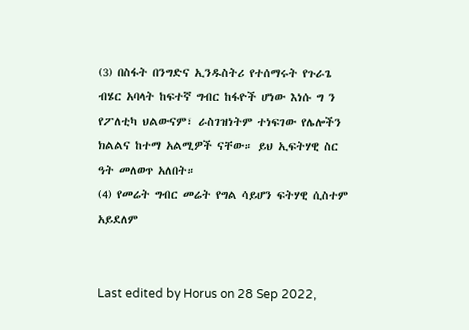(3) በስፋት በንግድና ኢንዱስትሪ የተሰማሩት የጉራጌ ብሄር አባላት ከፍተኛ ግብር ከፋዮች ሆነው እነሱ ግ ን የፖለቲካ ህልውናም፣ ራስገዝነትም ተነፍገው የሌሎችን ክልልና ከተማ አልሚዎች ናቸው። ይህ ኢፍትሃዊ ስር ዓት መለወጥ አለበት።
(4) የመሬት ግብር መሬት የግል ሳይሆን ፍትሃዊ ሲስተም አይደለም


Last edited by Horus on 28 Sep 2022,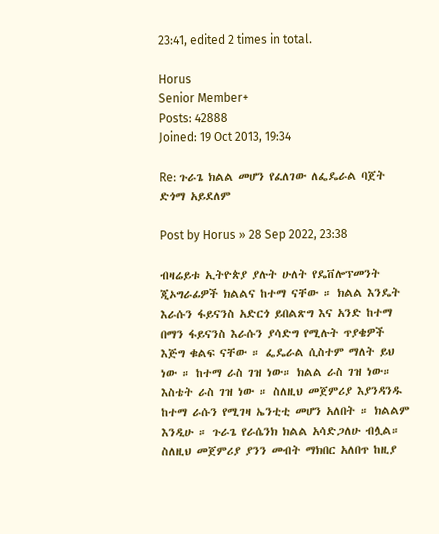23:41, edited 2 times in total.

Horus
Senior Member+
Posts: 42888
Joined: 19 Oct 2013, 19:34

Re: ጉራጌ ክልል መሆን የፈለገው ለፌዴራል ባጀት ድጎማ አይደለም

Post by Horus » 28 Sep 2022, 23:38

ብዛሬይቱ ኢትዮጵያ ያሉት ሁለት የዴቨሎፕመንት ጂኦግራፊዎች ክልልና ከተማ ናቸው ። ክልል እንዴት እራሱን ፋይናንስ አድርጎ ይበልጽግ እና አንድ ከተማ በማን ፋይናንስ እራሱን ያሳድግ የሚሉት ጥያቄዎች እጅግ ቁልፍ ናቸው ። ፌዴራል ሲስተም ማለት ይህ ነው ። ከተማ ራስ ገዝ ነው። ክልል ራስ ገዝ ነው። እስቴት ራስ ገዝ ነው ። ስለዚህ መጀምሪያ እያንዳንዱ ከተማ ራሱን የሚገዛ ኤንቲቲ መሆን አለበት ። ክልልም እንዲሁ ። ጉራጌ የራሴንክ ክልል አሳድጋለሁ ብሏል። ስለዚህ መጀምሪያ ያንን መብት ማክበር አለበጥ ከዚያ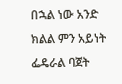በኋል ነው አንድ ክልል ምን አይነት ፌዴራል ባጀት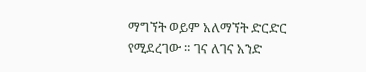ማግኘት ወይም አለማኘት ድርድር የሚደረገው ። ገና ለገና አንድ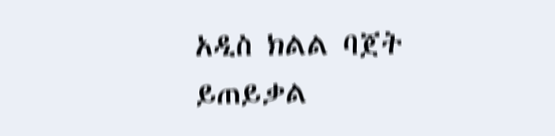አዲስ ክልል ባጀት ይጠይቃል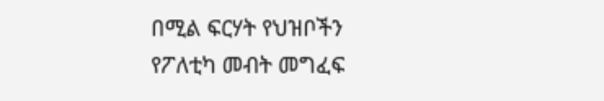በሚል ፍርሃት የህዝቦችን የፖለቲካ መብት መግፈፍ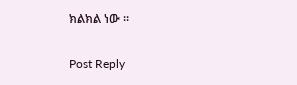ክልክል ነው ።

Post Reply